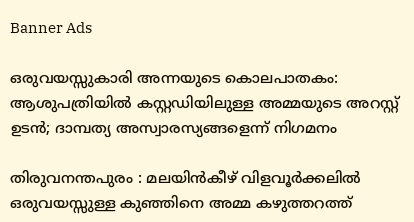Banner Ads

ഒരുവയസ്സുകാരി അന്നയുടെ കൊലപാതകം: ആശുപത്രിയിൽ കസ്റ്റഡിയിലുള്ള അമ്മയുടെ അറസ്റ്റ് ഉടൻ; ദാമ്പത്യ അസ്വാരസ്യങ്ങളെന്ന് നിഗമനം

തിരുവനന്തപുരം : മലയിൻകീഴ് വിളവൂർക്കലിൽ ഒരുവയസ്സുള്ള കുഞ്ഞിനെ അമ്മ കഴുത്തറത്ത്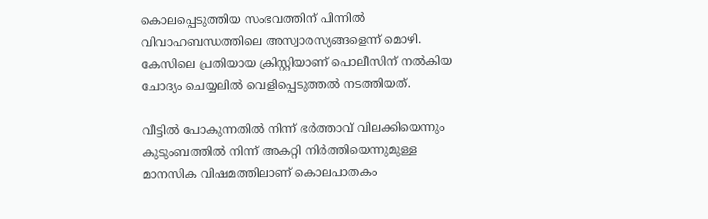കൊലപ്പെടുത്തിയ സംഭവത്തിന് പിന്നിൽ വിവാഹബന്ധത്തിലെ അസ്വാരസ്യങ്ങളെന്ന് മൊഴി. കേസിലെ പ്രതിയായ ക്രിസ്റ്റിയാണ് പൊലീസിന് നൽകിയ ചോദ്യം ചെയ്യലിൽ വെളിപ്പെടുത്തൽ നടത്തിയത്.

വീട്ടിൽ പോകുന്നതിൽ നിന്ന് ഭർത്താവ് വിലക്കിയെന്നും കുടുംബത്തിൽ നിന്ന് അകറ്റി നിർത്തിയെന്നുമുള്ള മാനസിക വിഷമത്തിലാണ് കൊലപാതകം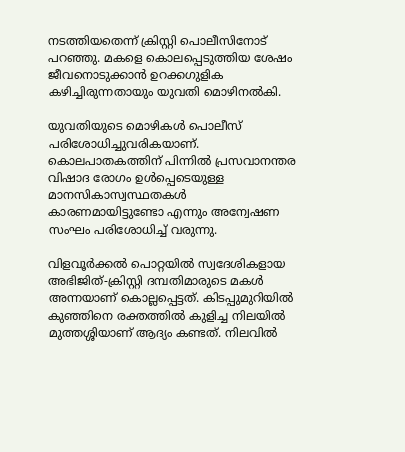നടത്തിയതെന്ന് ക്രിസ്റ്റി പൊലീസിനോട് പറഞ്ഞു. മകളെ കൊലപ്പെടുത്തിയ ശേഷം ജീവനൊടുക്കാൻ ഉറക്കഗുളിക കഴിച്ചിരുന്നതായും യുവതി മൊഴിനൽകി.

യുവതിയുടെ മൊഴികൾ പൊലീസ് പരിശോധിച്ചുവരികയാണ്. കൊലപാതകത്തിന് പിന്നിൽ പ്രസവാനന്തര വിഷാദ രോഗം ഉൾപ്പെടെയുള്ള മാനസികാസ്വസ്ഥതകൾ കാരണമായിട്ടുണ്ടോ എന്നും അന്വേഷണ സംഘം പരിശോധിച്ച് വരുന്നു.

വിളവൂർക്കൽ പൊറ്റയിൽ സ്വദേശികളായ അഭിജിത്-ക്രിസ്റ്റി ദമ്പതിമാരുടെ മകൾ അന്നയാണ് കൊല്ലപ്പെട്ടത്. കിടപ്പുമുറിയിൽ കുഞ്ഞിനെ രക്തത്തിൽ കുളിച്ച നിലയിൽ മുത്തശ്ശിയാണ് ആദ്യം കണ്ടത്. നിലവിൽ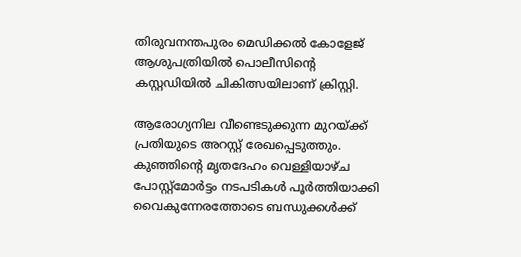തിരുവനന്തപുരം മെഡിക്കൽ കോളേജ് ആശുപത്രിയിൽ പൊലീസിന്റെ കസ്റ്റഡിയിൽ ചികിത്സയിലാണ് ക്രിസ്റ്റി.

ആരോഗ്യനില വീണ്ടെടുക്കുന്ന മുറയ്ക്ക് പ്രതിയുടെ അറസ്റ്റ് രേഖപ്പെടുത്തും. കുഞ്ഞിന്റെ മൃതദേഹം വെള്ളിയാഴ്ച പോസ്റ്റ്‌മോർട്ടം നടപടികൾ പൂർത്തിയാക്കി വൈകുന്നേരത്തോടെ ബന്ധുക്കൾക്ക്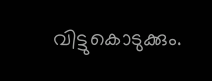വിട്ടുകൊടുക്കും.